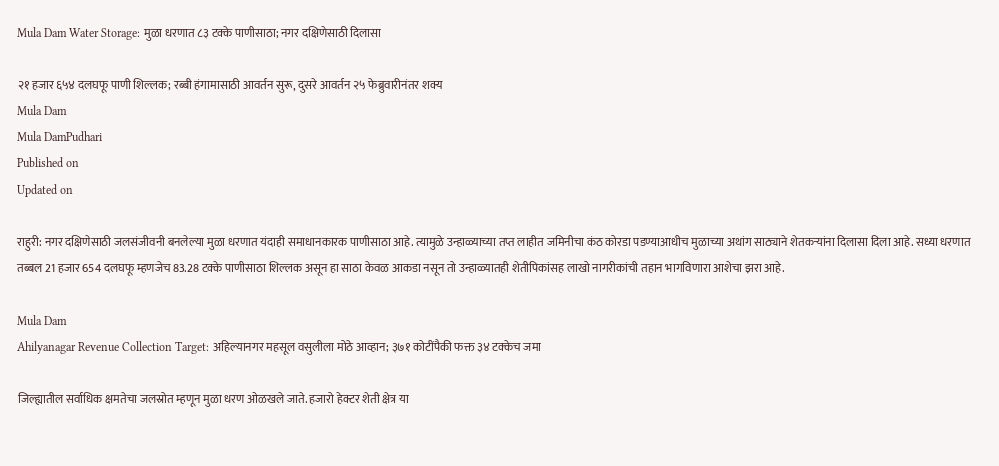Mula Dam Water Storage: मुळा धरणात ८३ टक्के पाणीसाठा; नगर दक्षिणेसाठी दिलासा

२१ हजार ६५४ दलघफू पाणी शिल्लक; रब्बी हंगामासाठी आवर्तन सुरू, दुसरे आवर्तन २५ फेब्रुवारीनंतर शक्य
Mula Dam
Mula DamPudhari
Published on
Updated on

राहुरी: नगर दक्षिणेसाठी जलसंजीवनी बनलेल्या मुळा धरणात यंदाही समाधानकारक पाणीसाठा आहे. त्यामुळे उन्हाळ्याच्या तप्त लाहीत जमिनीचा कंठ कोरडा पडण्याआधीच मुळाच्या अथांग साठ्याने शेतकऱ्यांना दिलासा दिला आहे. सध्या धरणात तब्बल 21 हजार 654 दलघफू म्हणजेच 83.28 टक्के पाणीसाठा शिल्लक असून हा साठा केवळ आकडा नसून तो उन्हाळ्यातही शेतीपिकांसह लाखो नागरीकांची तहान भागविणारा आशेचा झरा आहे.

Mula Dam
Ahilyanagar Revenue Collection Target: अहिल्यानगर महसूल वसुलीला मोठे आव्हान; ३७१ कोटींपैकी फक्त ३४ टक्केच जमा

जिल्ह्यातील सर्वाधिक क्षमतेचा जलस्रोत म्हणून मुळा धरण ओळखले जाते. हजारो हेक्टर शेती क्षेत्र या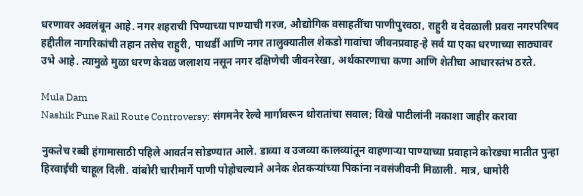धरणावर अवलंबून आहे. नगर शहराची पिण्याच्या पाण्याची गरज, औद्योगिक वसाहतींचा पाणीपुरवठा, राहुरी व देवळाली प्रवरा नगरपरिषद हद्दीतील नागरिकांची तहान तसेच राहुरी, पाथर्डी आणि नगर तालुक्यातील शेकडो गावांचा जीवनप्रवाह-हे सर्व या एका धरणाच्या साठ्यावर उभे आहे. त्यामुळे मुळा धरण केवळ जलाशय नसून नगर दक्षिणेची जीवनरेखा, अर्थकारणाचा कणा आणि शेतीचा आधारस्तंभ ठरते.

Mula Dam
Nashik Pune Rail Route Controversy: संगमनेर रेल्वे मार्गावरून थोरातांचा सवाल; विखे पाटीलांनी नकाशा जाहीर करावा

नुकतेच रब्बी हंगामासाठी पहिले आवर्तन सोडण्यात आले. डाव्या व उजव्या कालव्यांतून वाहणाऱ्या पाण्याच्या प्रवाहाने कोरड्या मातीत पुन्हा हिरवाईची चाहूल दिली. वांबोरी चारीमार्गे पाणी पोहोचल्याने अनेक शेतकऱ्यांच्या पिकांना नवसंजीवनी मिळाली. मात्र, धामोरी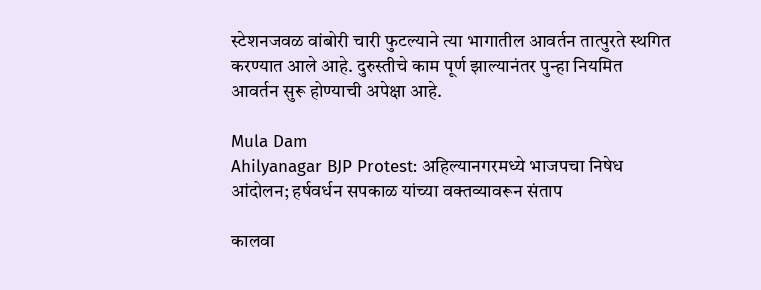स्टेशनजवळ वांबोरी चारी फुटल्याने त्या भागातील आवर्तन तात्पुरते स्थगित करण्यात आले आहे. दुरुस्तीचे काम पूर्ण झाल्यानंतर पुन्हा नियमित आवर्तन सुरू होण्याची अपेक्षा आहे.

Mula Dam
Ahilyanagar BJP Protest: अहिल्यानगरमध्ये भाजपचा निषेध आंदोलन; हर्षवर्धन सपकाळ यांच्या वक्तव्यावरून संताप

कालवा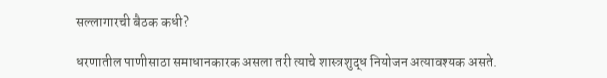सल्लागारची बैठक कधी?

धरणातील पाणीसाठा समाधानकारक असला तरी त्याचे शास्त्रशुद्ध नियोजन अत्यावश्यक असते.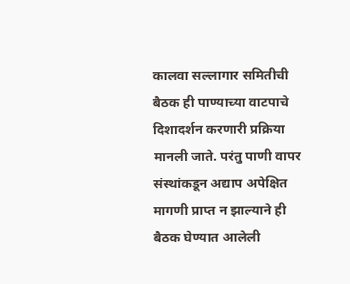कालवा सल्लागार समितीची बैठक ही पाण्याच्या वाटपाचे दिशादर्शन करणारी प्रक्रिया मानली जाते. परंतु पाणी वापर संस्थांकडून अद्याप अपेक्षित मागणी प्राप्त न झाल्याने ही बैठक घेण्यात आलेली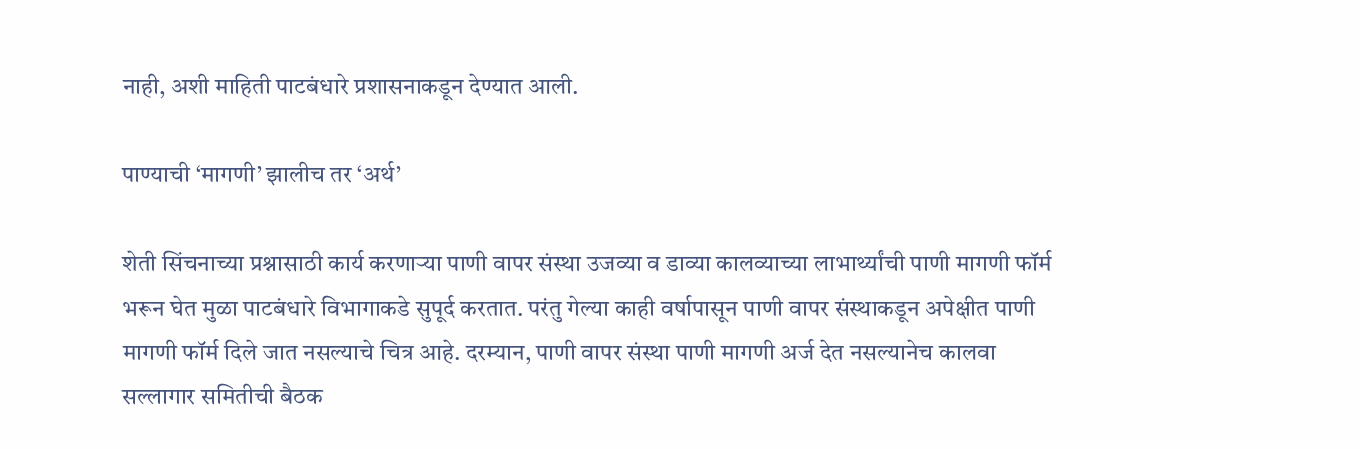नाही, अशी माहिती पाटबंधारे प्रशासनाकडून देण्यात आली.

पाण्याची ‌‘मागणी‌’ झालीच तर ‌‘अर्थ‌’

शेती सिंचनाच्या प्रश्नासाठी कार्य करणाऱ्या पाणी वापर संस्था उजव्या व डाव्या कालव्याच्या लाभार्थ्यांची पाणी मागणी फॉर्म भरून घेत मुळा पाटबंधारे विभागाकडे सुपूर्द करतात. परंतु गेल्या काही वर्षापासून पाणी वापर संस्थाकडून अपेक्षीत पाणी मागणी फॉर्म दिले जात नसल्याचे चित्र आहे. दरम्यान, पाणी वापर संस्था पाणी मागणी अर्ज देत नसल्यानेच कालवा सल्लागार समितीची बैठक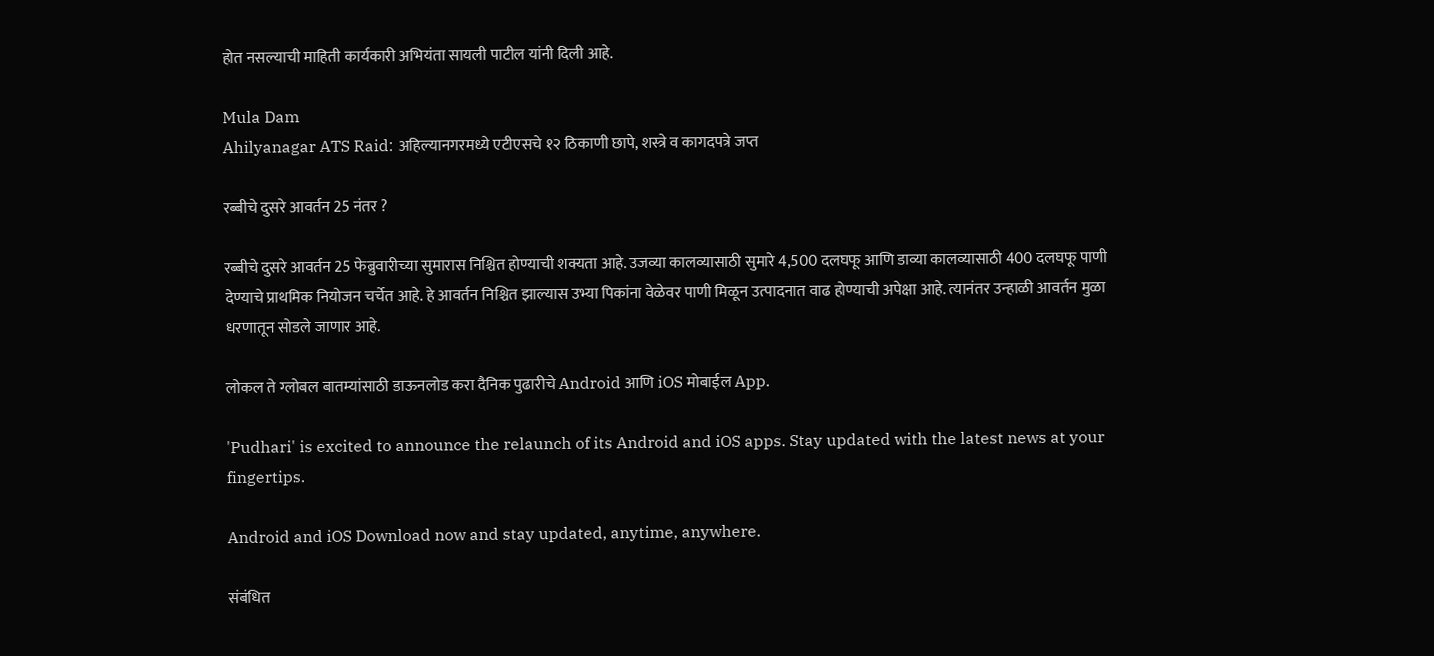होत नसल्याची माहिती कार्यकारी अभियंता सायली पाटील यांनी दिली आहे.

Mula Dam
Ahilyanagar ATS Raid: अहिल्यानगरमध्ये एटीएसचे १२ ठिकाणी छापे, शस्त्रे व कागदपत्रे जप्त

रब्बीचे दुसरे आवर्तन 25 नंतर ?

रब्बीचे दुसरे आवर्तन 25 फेब्रुवारीच्या सुमारास निश्चित होण्याची शक्यता आहे. उजव्या कालव्यासाठी सुमारे 4,500 दलघफू आणि डाव्या कालव्यासाठी 400 दलघफू पाणी देण्याचे प्राथमिक नियोजन चर्चेत आहे. हे आवर्तन निश्चित झाल्यास उभ्या पिकांना वेळेवर पाणी मिळून उत्पादनात वाढ होण्याची अपेक्षा आहे. त्यानंतर उन्हाळी आवर्तन मुळा धरणातून सोडले जाणार आहे.

लोकल ते ग्लोबल बातम्यांसाठी डाऊनलोड करा दैनिक पुढारीचे Android आणि iOS मोबाईल App.

'Pudhari' is excited to announce the relaunch of its Android and iOS apps. Stay updated with the latest news at your fingertips.

Android and iOS Download now and stay updated, anytime, anywhere.

संबंधित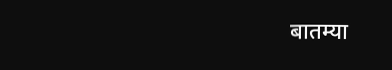बातम्या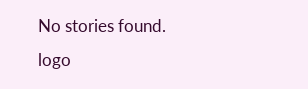No stories found.
logo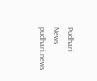Pudhari News
pudhari.news